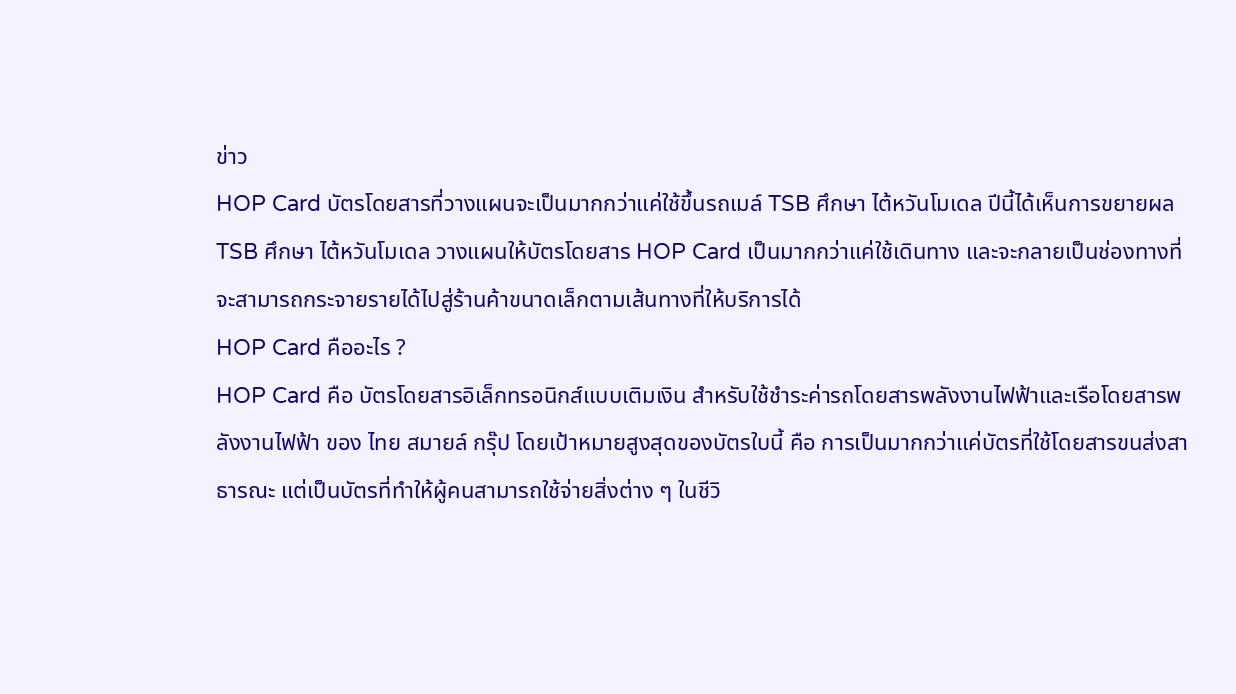ข่าว
HOP Card บัตรโดยสารที่วางแผนจะเป็นมากกว่าแค่ใช้ขึ้นรถเมล์ TSB ศึกษา ไต้หวันโมเดล ปีนี้ได้เห็นการขยายผล
TSB ศึกษา ไต้หวันโมเดล วางแผนให้บัตรโดยสาร HOP Card เป็นมากกว่าแค่ใช้เดินทาง และจะกลายเป็นช่องทางที่จะสามารถกระจายรายได้ไปสู่ร้านค้าขนาดเล็กตามเส้นทางที่ให้บริการได้
HOP Card คืออะไร ?
HOP Card คือ บัตรโดยสารอิเล็กทรอนิกส์แบบเติมเงิน สำหรับใช้ชำระค่ารถโดยสารพลังงานไฟฟ้าและเรือโดยสารพลังงานไฟฟ้า ของ ไทย สมายล์ กรุ๊ป โดยเป้าหมายสูงสุดของบัตรใบนี้ คือ การเป็นมากกว่าแค่บัตรที่ใช้โดยสารขนส่งสาธารณะ แต่เป็นบัตรที่ทำให้ผู้คนสามารถใช้จ่ายสิ่งต่าง ๆ ในชีวิ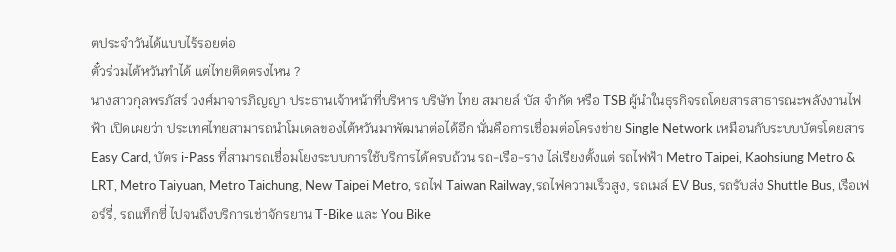ตประจำวันได้แบบไร้รอยต่อ
ตั๋วร่วมไต้หวันทำได้ แต่ไทยติดตรงไหน ?
นางสาวกุลพรภัสร์ วงศ์มาจารภิญญา ประธานเจ้าหน้าที่บริหาร บริษัท ไทย สมายล์ บัส จำกัด หรือ TSB ผู้นำในธุรกิจรถโดยสารสาธารณะพลังงานไฟฟ้า เปิดเผยว่า ประเทศไทยสามารถนำโมเดลของไต้หวันมาพัฒนาต่อได้อีก นั่นคือการเชื่อมต่อโครงข่าย Single Network เหมือนกับระบบบัตรโดยสาร Easy Card, บัตร i-Pass ที่สามารถเชื่อมโยงระบบการใช้บริการได้ครบถ้วน รถ-เรือ-ราง ไล่เรียงตั้งแต่ รถไฟฟ้า Metro Taipei, Kaohsiung Metro & LRT, Metro Taiyuan, Metro Taichung, New Taipei Metro, รถไฟ Taiwan Railway,รถไฟความเร็วสูง, รถเมล์ EV Bus, รถรับส่ง Shuttle Bus, เรือเฟอร์รี่, รถแท็กซี่ ไปจนถึงบริการเช่าจักรยาน T-Bike และ You Bike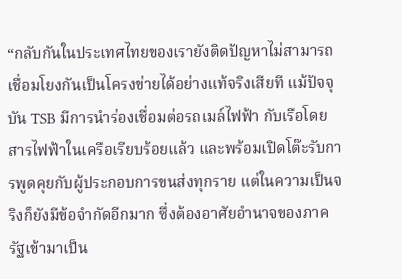“กลับกันในประเทศไทยของเรายังติดปัญหาไม่สามารถเชื่อมโยงกันเป็นโครงข่ายได้อย่างแท้จริงเสียที แม้ปัจจุบัน TSB มีการนำร่องเชื่อมต่อรถเมล์ไฟฟ้า กับเรือโดยสารไฟฟ้าในเครือเรียบร้อยแล้ว และพร้อมเปิดโต๊ะรับการพูดคุยกับผู้ประกอบการขนส่งทุกราย แต่ในความเป็นจริงก็ยังมีข้อจำกัดอีกมาก ซึ่งต้องอาศัยอำนาจของภาครัฐเข้ามาเป็น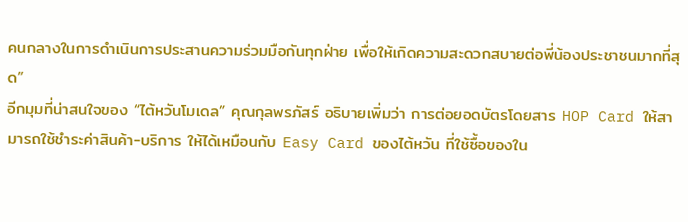คนกลางในการดำเนินการประสานความร่วมมือกันทุกฝ่าย เพื่อให้เกิดความสะดวกสบายต่อพี่น้องประชาชนมากที่สุด”
อีกมุมที่น่าสนใจของ “ไต้หวันโมเดล” คุณกุลพรภัสร์ อธิบายเพิ่มว่า การต่อยอดบัตรโดยสาร HOP Card ให้สามารถใช้ชำระค่าสินค้า-บริการ ให้ได้เหมือนกับ Easy Card ของไต้หวัน ที่ใช้ซื้อของใน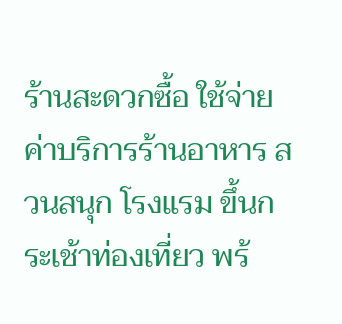ร้านสะดวกซื้อ ใช้จ่ายค่าบริการร้านอาหาร สวนสนุก โรงแรม ขึ้นกระเช้าท่องเที่ยว พร้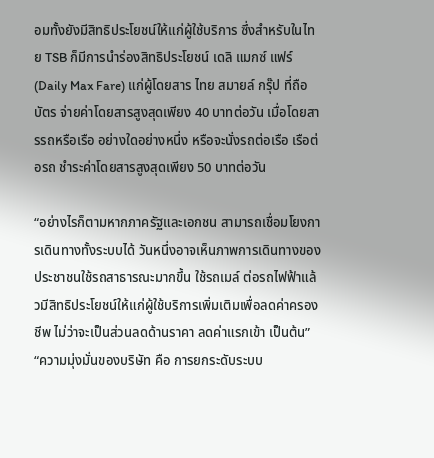อมทั้งยังมีสิทธิประโยชน์ให้แก่ผู้ใช้บริการ ซึ่งสำหรับในไทย TSB ก็มีการนำร่องสิทธิประโยชน์ เดลิ แมกซ์ แฟร์ (Daily Max Fare) แก่ผู้โดยสาร ไทย สมายล์ กรุ๊ป ที่ถือบัตร จ่ายค่าโดยสารสูงสุดเพียง 40 บาทต่อวัน เมื่อโดยสารรถหรือเรือ อย่างใดอย่างหนึ่ง หรือจะนั่งรถต่อเรือ เรือต่อรถ ชำระค่าโดยสารสูงสุดเพียง 50 บาทต่อวัน

“อย่างไรก็ตามหากภาครัฐและเอกชน สามารถเชื่อมโยงการเดินทางทั้งระบบได้ วันหนึ่งอาจเห็นภาพการเดินทางของประชาชนใช้รถสาธารณะมากขึ้น ใช้รถเมล์ ต่อรถไฟฟ้าแล้วมีสิทธิประโยชน์ให้แก่ผู้ใช้บริการเพิ่มเติมเพื่อลดค่าครองชีพ ไม่ว่าจะเป็นส่วนลดด้านราคา ลดค่าแรกเข้า เป็นต้น”
“ความมุ่งมั่นของบริษัท คือ การยกระดับระบบ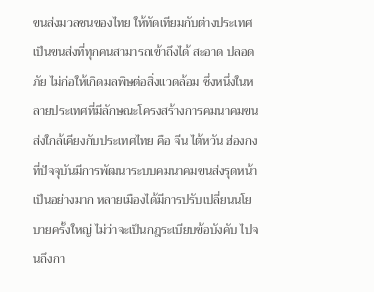ขนส่งมวลชนของไทย ให้ทัดเทียมกับต่างประเทศ เป็นขนส่งที่ทุกคนสามารถเข้าถึงได้ สะอาด ปลอดภัย ไม่ก่อให้เกิดมลพิษต่อสิ่งแวดล้อม ซึ่งหนึ่งในหลายประเทศที่มีลักษณะโครงสร้างการคมนาคมขนส่งใกล้เคียงกับประเทศไทย คือ จีน ไต้หวัน ฮ่องกง ที่ปัจจุบันมีการพัฒนาระบบคมนาคมขนส่งรุดหน้าเป็นอย่างมาก หลายเมืองได้มีการปรับเปลี่ยนนโยบายครั้งใหญ่ ไม่ว่าจะเป็นกฎระเบียบข้อบังคับ ไปจนถึงกา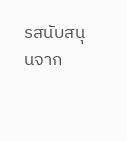รสนับสนุนจาก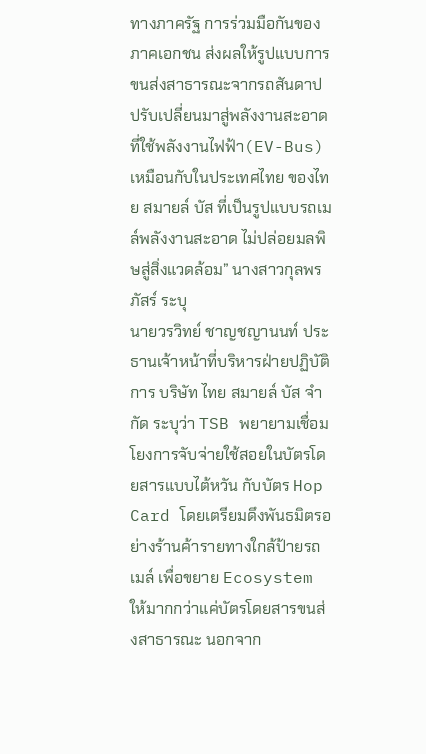ทางภาครัฐ การร่วมมือกันของภาคเอกชน ส่งผลให้รูปแบบการขนส่งสาธารณะจากรถสันดาป ปรับเปลี่ยนมาสู่พลังงานสะอาด ที่ใช้พลังงานไฟฟ้า(EV-Bus) เหมือนกับในประเทศไทย ของไทย สมายล์ บัส ที่เป็นรูปแบบรถเมล์พลังงานสะอาด ไม่ปล่อยมลพิษสู่สิ่งแวดล้อม” นางสาวกุลพรภัสร์ ระบุ
นายวรวิทย์ ชาญชญานนท์ ประธานเจ้าหน้าที่บริหารฝ่ายปฏิบัติการ บริษัท ไทย สมายล์ บัส จำกัด ระบุว่า TSB พยายามเชื่อมโยงการจับจ่ายใช้สอยในบัตรโดยสารแบบไต้หวัน กับบัตร Hop Card โดยเตรียมดึงพันธมิตรอย่างร้านค้ารายทางใกล้ป้ายรถเมล์ เพื่อขยาย Ecosystem ให้มากกว่าแค่บัตรโดยสารขนส่งสาธารณะ นอกจาก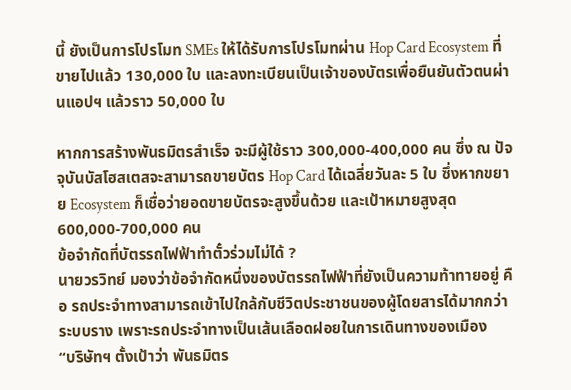นี้ ยังเป็นการโปรโมท SMEs ให้ได้รับการโปรโมทผ่าน Hop Card Ecosystem ที่ขายไปแล้ว 130,000 ใบ และลงทะเบียนเป็นเจ้าของบัตรเพื่อยืนยันตัวตนผ่านแอปฯ แล้วราว 50,000 ใบ

หากการสร้างพันธมิตรสำเร็จ จะมีผู้ใช้ราว 300,000-400,000 คน ซึ่ง ณ ปัจจุบันบัสโฮสเตสจะสามารถขายบัตร Hop Card ได้เฉลี่ยวันละ 5 ใบ ซึ่งหากขยาย Ecosystem ก็เชื่อว่ายอดขายบัตรจะสูงขึ้นด้วย และเป้าหมายสูงสุด 600,000-700,000 คน
ข้อจำกัดที่บัตรรถไฟฟ้าทำตั๋วร่วมไม่ได้ ?
นายวรวิทย์ มองว่าข้อจำกัดหนึ่งของบัตรรถไฟฟ้าที่ยังเป็นความท้าทายอยู่ คือ รถประจำทางสามารถเข้าไปใกล้กับชีวิตประชาชนของผู้โดยสารได้มากกว่าระบบราง เพราะรถประจำทางเป็นเส้นเลือดฝอยในการเดินทางของเมือง
“บริษัทฯ ตั้งเป้าว่า พันธมิตร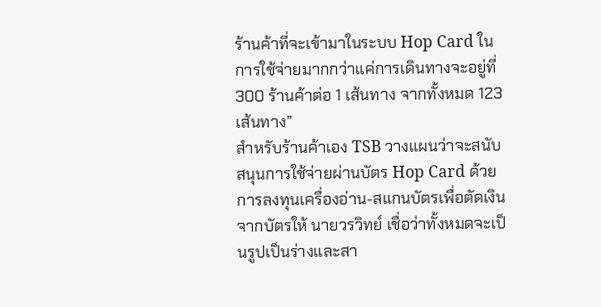ร้านค้าที่จะเข้ามาในระบบ Hop Card ในการใช้จ่ายมากกว่าแค่การเดินทางจะอยู่ที่ 300 ร้านค้าต่อ 1 เส้นทาง จากทั้งหมด 123 เส้นทาง”
สำหรับร้านค้าเอง TSB วางแผนว่าจะสนับสนุนการใช้จ่ายผ่านบัตร Hop Card ด้วยการลงทุนเครื่องอ่าน-สแกนบัตรเพื่อตัดเงินจากบัตรให้ นายวรวิทย์ เชื่อว่าทั้งหมดจะเป็นรูปเป็นร่างและสา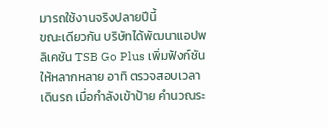มารถใช้งานจริงปลายปีนี้
ขณะเดียวกัน บริษัทได้พัฒนาแอปพลิเคชัน TSB Go Plus เพิ่มฟังก์ชันให้หลากหลาย อาทิ ตรวจสอบเวลาเดินรถ เมื่อกำลังเข้าป้าย คำนวณระ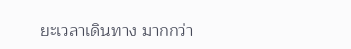ยะเวลาเดินทาง มากกว่า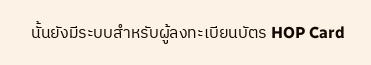นั้นยังมีระบบสำหรับผู้ลงทะเบียนบัตร HOP Card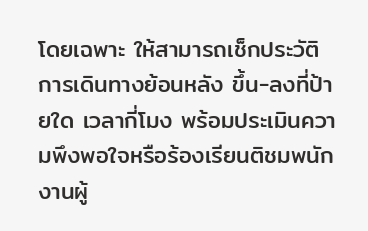โดยเฉพาะ ให้สามารถเช็กประวัติการเดินทางย้อนหลัง ขึ้น-ลงที่ป้ายใด เวลากี่โมง พร้อมประเมินความพึงพอใจหรือร้องเรียนติชมพนักงานผู้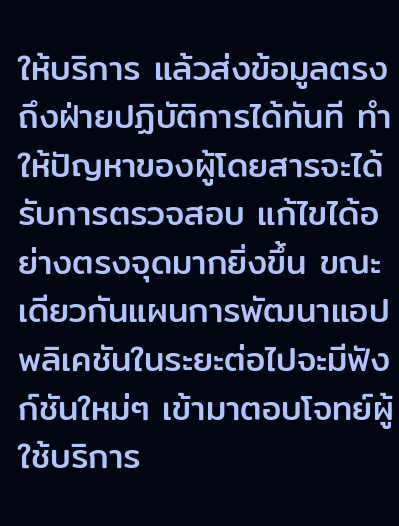ให้บริการ แล้วส่งข้อมูลตรงถึงฝ่ายปฏิบัติการได้ทันที ทำให้ปัญหาของผู้โดยสารจะได้รับการตรวจสอบ แก้ไขได้อย่างตรงจุดมากยิ่งขึ้น ขณะเดียวกันแผนการพัฒนาแอปพลิเคชันในระยะต่อไปจะมีฟังก์ชันใหม่ๆ เข้ามาตอบโจทย์ผู้ใช้บริการ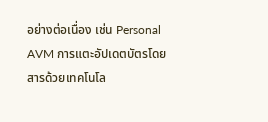อย่างต่อเนื่อง เช่น Personal AVM การแตะอัปเดตบัตรโดยสารด้วยเทคโนโล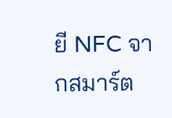ยี NFC จากสมาร์ต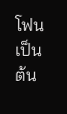โฟน เป็นต้น